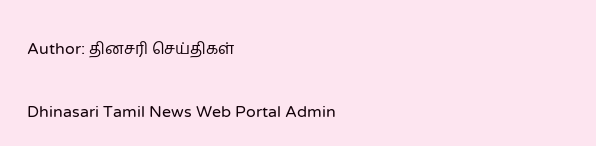Author: தினசரி செய்திகள்

Dhinasari Tamil News Web Portal Admin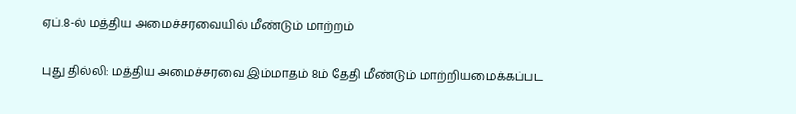ஏப்.8-ல் மத்திய அமைச்சரவையில் மீண்டும் மாற்றம்

புது தில்லி: மத்திய அமைச்சரவை இம்மாதம் 8ம் தேதி மீண்டும் மாற்றியமைக்கப்பட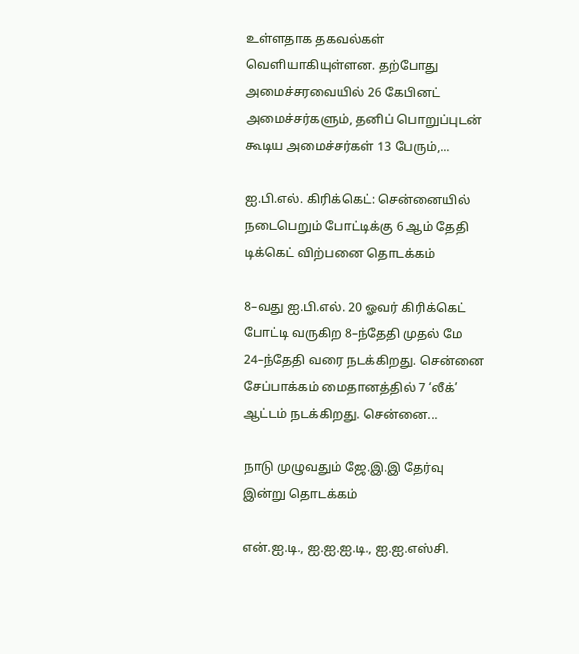உள்ளதாக தகவல்கள் வெளியாகியுள்ளன. தற்போது அமைச்சரவையில் 26 கேபினட் அமைச்சர்களும், தனிப் பொறுப்புடன் கூடிய அமைச்சர்கள் 13 பேரும்,...

ஐ.பி.எல். கிரிக்கெட்: சென்னையில் நடைபெறும் போட்டிக்கு 6 ஆம் தேதி டிக்கெட் விற்பனை தொடக்கம்

8–வது ஐ.பி.எல். 20 ஓவர் கிரிக்கெட் போட்டி வருகிற 8–ந்தேதி முதல் மே 24–ந்தேதி வரை நடக்கிறது. சென்னை சேப்பாக்கம் மைதானத்தில் 7 ‘லீக்’ ஆட்டம் நடக்கிறது. சென்னை...

நாடு முழுவதும் ஜே.இ.இ தேர்வு இன்று தொடக்கம்

என்.ஐ.டி., ஐ.ஐ.ஐ.டி., ஐ.ஐ.எஸ்சி.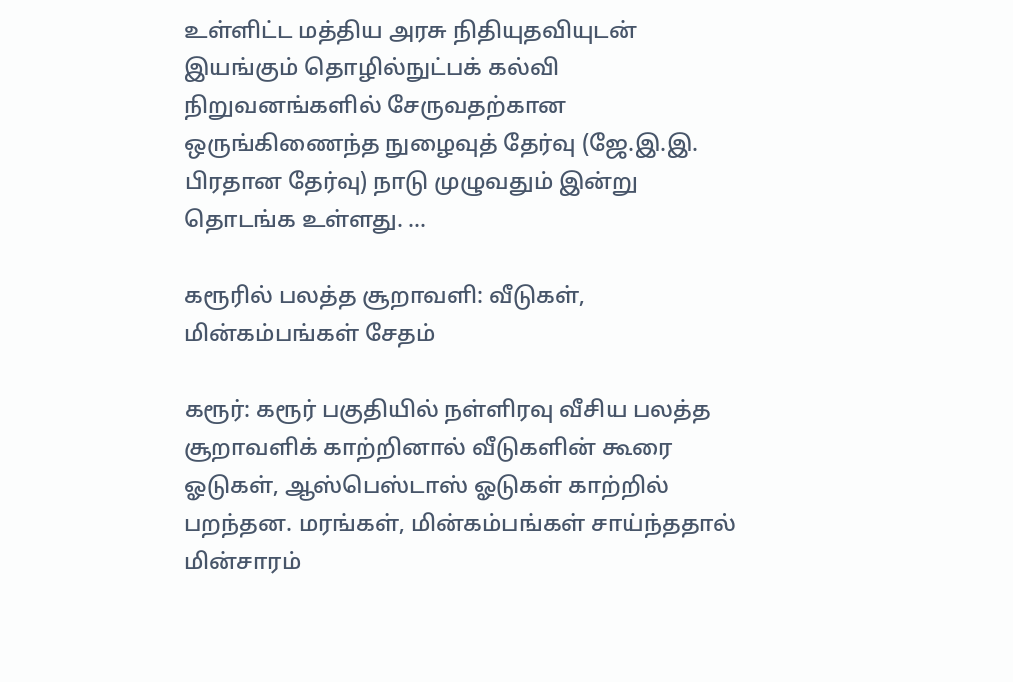உள்ளிட்ட மத்திய அரசு நிதியுதவியுடன் இயங்கும் தொழில்நுட்பக் கல்வி நிறுவனங்களில் சேருவதற்கான ஒருங்கிணைந்த நுழைவுத் தேர்வு (ஜே.இ.இ. பிரதான தேர்வு) நாடு முழுவதும் இன்று தொடங்க உள்ளது. ...

கரூரில் பலத்த சூறாவளி: வீடுகள், மின்கம்பங்கள் சேதம்

கரூர்: கரூர் பகுதியில் நள்ளிரவு வீசிய பலத்த சூறாவளிக் காற்றினால் வீடுகளின் கூரை ஓடுகள், ஆஸ்பெஸ்டாஸ் ஓடுகள் காற்றில் பறந்தன. மரங்கள், மின்கம்பங்கள் சாய்ந்ததால் மின்சாரம்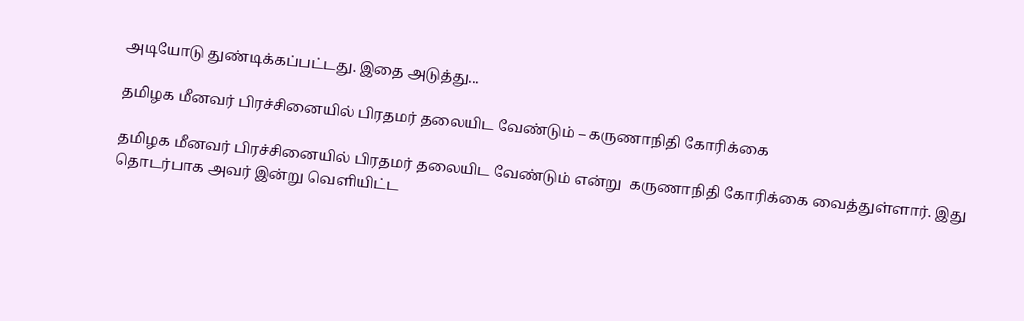அடியோடு துண்டிக்கப்பட்டது. இதை அடுத்து...

தமிழக மீனவர் பிரச்சினையில் பிரதமர் தலையிட வேண்டும் – கருணாநிதி கோரிக்கை

தமிழக மீனவர் பிரச்சினையில் பிரதமர் தலையிட வேண்டும் என்று  கருணாநிதி கோரிக்கை வைத்துள்ளார். இது தொடர்பாக அவர் இன்று வெளியிட்ட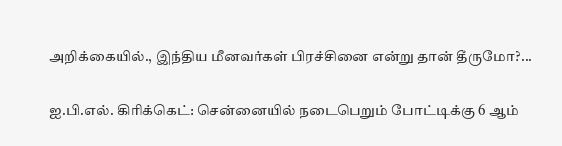அறிக்கையில்., இந்திய மீனவர்கள் பிரச்சினை என்று தான் தீருமோ?...

ஐ.பி.எல். கிரிக்கெட்: சென்னையில் நடைபெறும் போட்டிக்கு 6 ஆம்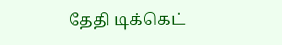தேதி டிக்கெட்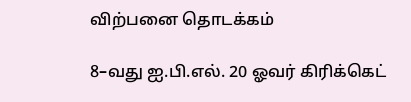விற்பனை தொடக்கம்

8–வது ஐ.பி.எல். 20 ஓவர் கிரிக்கெட்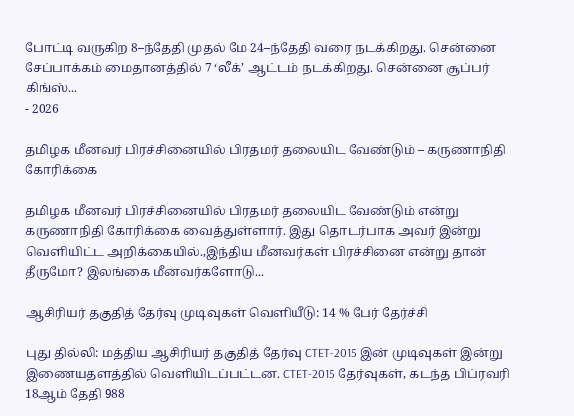போட்டி வருகிற 8–ந்தேதி முதல் மே 24–ந்தேதி வரை நடக்கிறது. சென்னை சேப்பாக்கம் மைதானத்தில் 7 ‘லீக்’ ஆட்டம் நடக்கிறது. சென்னை சூப்பர் கிங்ஸ்...
- 2026

தமிழக மீனவர் பிரச்சினையில் பிரதமர் தலையிட வேண்டும் – கருணாநிதி கோரிக்கை

தமிழக மீனவர் பிரச்சினையில் பிரதமர் தலையிட வேண்டும் என்று  கருணாநிதி கோரிக்கை வைத்துள்ளார். இது தொடர்பாக அவர் இன்று வெளியிட்ட அறிக்கையில்.,இந்திய மீனவர்கள் பிரச்சினை என்று தான் தீருமோ? இலங்கை மீனவர்களோடு...

ஆசிரியர் தகுதித் தேர்வு முடிவுகள் வெளியீடு: 14 % பேர் தேர்ச்சி

புது தில்லி: மத்திய ஆசிரியர் தகுதித் தேர்வு CTET-2015 இன் முடிவுகள் இன்று இணையதளத்தில் வெளியிடப்பட்டன. CTET-2015 தேர்வுகள், கடந்த பிப்ரவரி 18ஆம் தேதி 988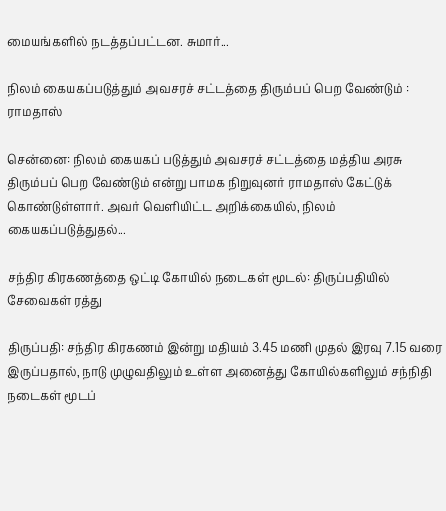மையங்களில் நடத்தப்பட்டன. சுமார்...

நிலம் கையகப்படுத்தும் அவசரச் சட்டத்தை திரும்பப் பெற வேண்டும் : ராமதாஸ்

சென்னை: நிலம் கையகப் படுத்தும் அவசரச் சட்டத்தை மத்திய அரசு திரும்பப் பெற வேண்டும் என்று பாமக நிறுவுனர் ராமதாஸ் கேட்டுக் கொண்டுள்ளார். அவர் வெளியிட்ட அறிக்கையில், நிலம் கையகப்படுத்துதல்...

சந்திர கிரகணத்தை ஒட்டி கோயில் நடைகள் மூடல்: திருப்பதியில் சேவைகள் ரத்து

திருப்பதி: சந்திர கிரகணம் இன்று மதியம் 3.45 மணி முதல் இரவு 7.15 வரை இருப்பதால், நாடு முழுவதிலும் உள்ள அனைத்து கோயில்களிலும் சந்நிதி நடைகள் மூடப்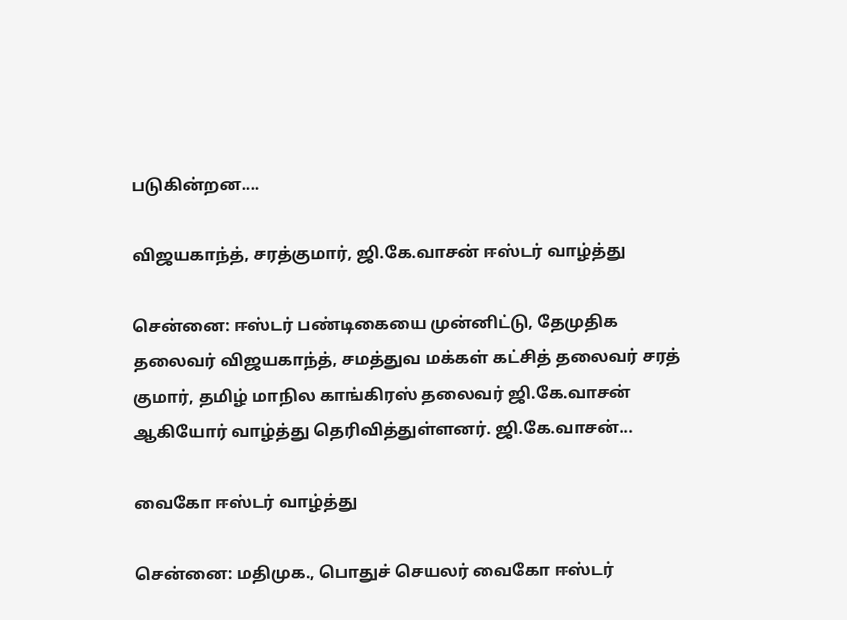படுகின்றன....

விஜயகாந்த், சரத்குமார், ஜி.கே.வாசன் ஈஸ்டர் வாழ்த்து

சென்னை: ஈஸ்டர் பண்டிகையை முன்னிட்டு, தேமுதிக தலைவர் விஜயகாந்த், சமத்துவ மக்கள் கட்சித் தலைவர் சரத் குமார், தமிழ் மாநில காங்கிரஸ் தலைவர் ஜி.கே.வாசன் ஆகியோர் வாழ்த்து தெரிவித்துள்ளனர். ஜி.கே.வாசன்...

வைகோ ஈஸ்டர் வாழ்த்து

சென்னை: மதிமுக., பொதுச் செயலர் வைகோ ஈஸ்டர்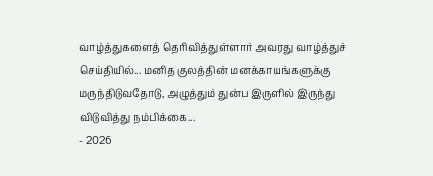வாழ்த்துகளைத் தெரிவித்துள்ளார் அவரது வாழ்த்துச் செய்தியில்... மனித குலத்தின் மனக்காயங்களுக்கு மருந்திடுவதோடு, அழுத்தும் துன்ப இருளில் இருந்து விடுவித்து நம்பிக்கை...
- 2026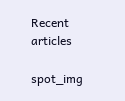Recent articles

spot_img